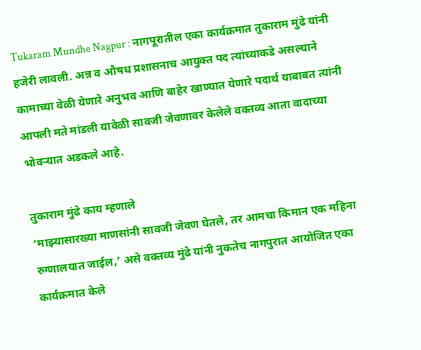Tukaram Mundhe Nagpur : नागपूरातील एका कार्यक्रमात तुकाराम मुंढे यांनी हजेरी लावली. अन्न व औषध प्रशासनाच आयुक्त पद त्यांच्याकडे असल्याने कामाच्या वेळी येणारे अनुभव आणि बाहेर खाण्यात येणारे पदार्थ याबाबत त्यांनी आपली मते मांडली यावेळी सावजी जेवणावर केलेले वक्तव्य आता वादाच्या भोवऱ्यात अडकले आहे.

तुकाराम मुंढे काय म्हणाले
‘माझ्यासारख्या माणसांनी सावजी जेवण घेतले, तर आमचा किमान एक महिना रुग्णालयात जाईल,’ असे वक्तव्य मुंढे यांनी नुकतेच नागपुरात आयोजित एका कार्यक्रमात केले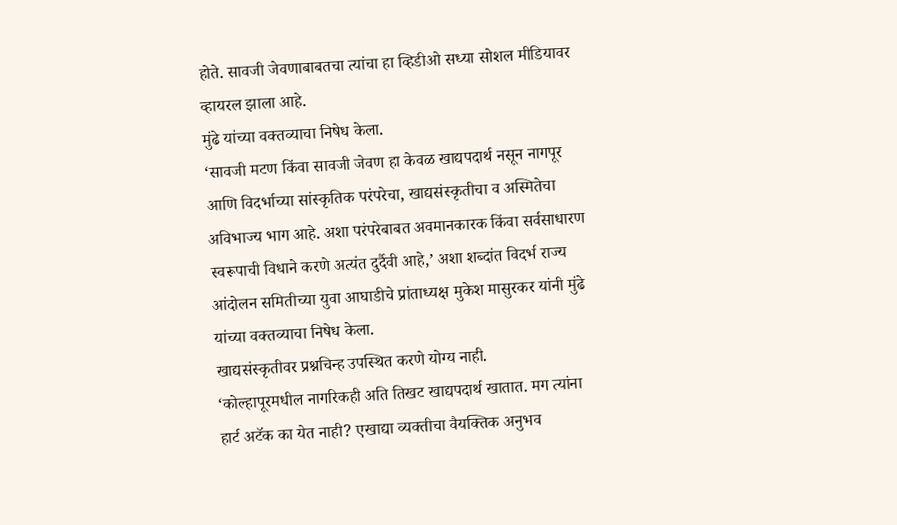होते. सावजी जेवणाबाबतचा त्यांचा हा व्हिडीओ सध्या सोशल मीडियावर व्हायरल झाला आहे.
मुंढे यांच्या वक्तव्याचा निषेध केला.
‘सावजी मटण किंवा सावजी जेवण हा केवळ खाद्यपदार्थ नसून नागपूर आणि विदर्भाच्या सांस्कृतिक परंपरेचा, खाद्यसंस्कृतीचा व अस्मितेचा अविभाज्य भाग आहे. अशा परंपरेबाबत अवमानकारक किंवा सर्वसाधारण स्वरूपाची विधाने करणे अत्यंत दुर्दैवी आहे,’ अशा शब्दांत विदर्भ राज्य आंदोलन समितीच्या युवा आघाडीचे प्रांताध्यक्ष मुकेश मासुरकर यांनी मुंढे यांच्या वक्तव्याचा निषेध केला.
खाद्यसंस्कृतीवर प्रश्नचिन्ह उपस्थित करणे योग्य नाही.
‘कोल्हापूरमधील नागरिकही अति तिखट खाद्यपदार्थ खातात. मग त्यांना हार्ट अटॅक का येत नाही? एखाद्या व्यक्तीचा वैयक्तिक अनुभव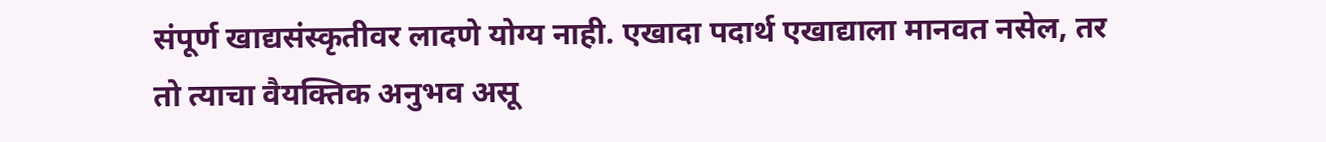संपूर्ण खाद्यसंस्कृतीवर लादणे योग्य नाही. एखादा पदार्थ एखाद्याला मानवत नसेल, तर तो त्याचा वैयक्तिक अनुभव असू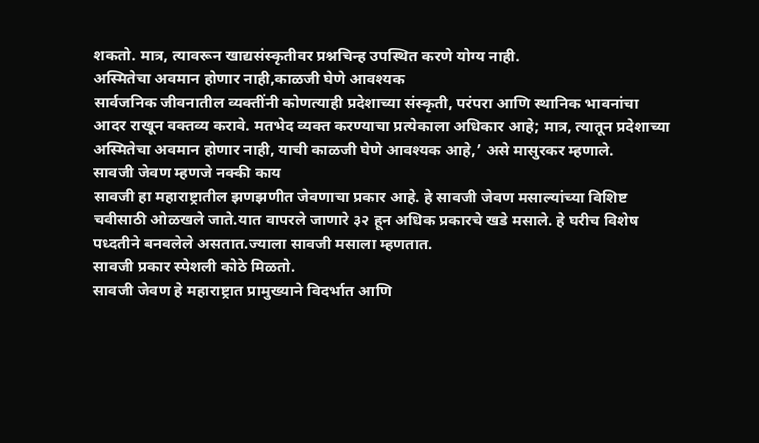शकतो. मात्र, त्यावरून खाद्यसंस्कृतीवर प्रश्नचिन्ह उपस्थित करणे योग्य नाही.
अस्मितेचा अवमान होणार नाही,काळजी घेणे आवश्यक
सार्वजनिक जीवनातील व्यक्तींनी कोणत्याही प्रदेशाच्या संस्कृती, परंपरा आणि स्थानिक भावनांचा आदर राखून वक्तव्य करावे. मतभेद व्यक्त करण्याचा प्रत्येकाला अधिकार आहे; मात्र, त्यातून प्रदेशाच्या अस्मितेचा अवमान होणार नाही, याची काळजी घेणे आवश्यक आहे,’ असे मासुरकर म्हणाले.
सावजी जेवण म्हणजे नक्की काय
सावजी हा महाराष्ट्रातील झणझणीत जेवणाचा प्रकार आहे. हे सावजी जेवण मसाल्यांच्या विशिष्ट चवीसाठी ओळखले जाते.यात वापरले जाणारे ३२ हून अधिक प्रकारचे खडे मसाले. हे घरीच विशेष पध्दतीने बनवलेले असतात.ज्याला सावजी मसाला म्हणतात.
सावजी प्रकार स्पेशली कोठे मिळतो.
सावजी जेवण हे महाराष्ट्रात प्रामुख्याने विदर्भात आणि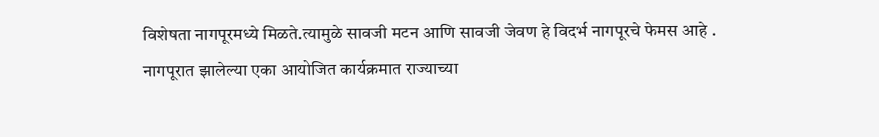विशेषता नागपूरमध्ये मिळते.त्यामुळे सावजी मटन आणि सावजी जेवण हे विदर्भ नागपूरचे फेमस आहे . नागपूरात झालेल्या एका आयोजित कार्यक्रमात राज्याच्या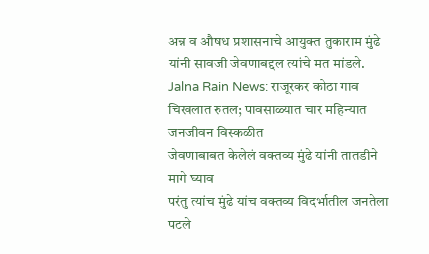अन्न व औषध प्रशासनाचे आयुक्त तुकाराम मुंढे यांनी सावजी जेवणाबद्दल त्यांचे मत मांडले.
Jalna Rain News: राजूरकर कोठा गाव चिखलात रुतल; पावसाळ्यात चार महिन्यात जनजीवन विस्कळीत
जेवणाबाबत केलेलं वक्तव्य मुंढे यांनी तातडीने मागे घ्याव
परंतु त्यांच मुंढे यांच वक्तव्य विदर्भातील जनतेला पटले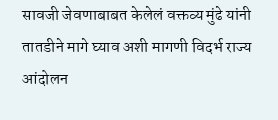सावजी जेवणाबाबत केलेलं वक्तव्य मुंढे यांनी तातडीने मागे घ्याव अशी मागणी विदर्भ राज्य आंदोलन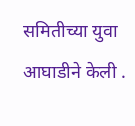समितीच्या युवा आघाडीने केली .